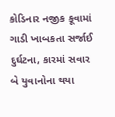કોડિનાર નજીક કૂવામાં ગાડી ખાબકતા સર્જાઈ દુર્ઘટના, કારમાં સવાર બે યુવાનોના થયા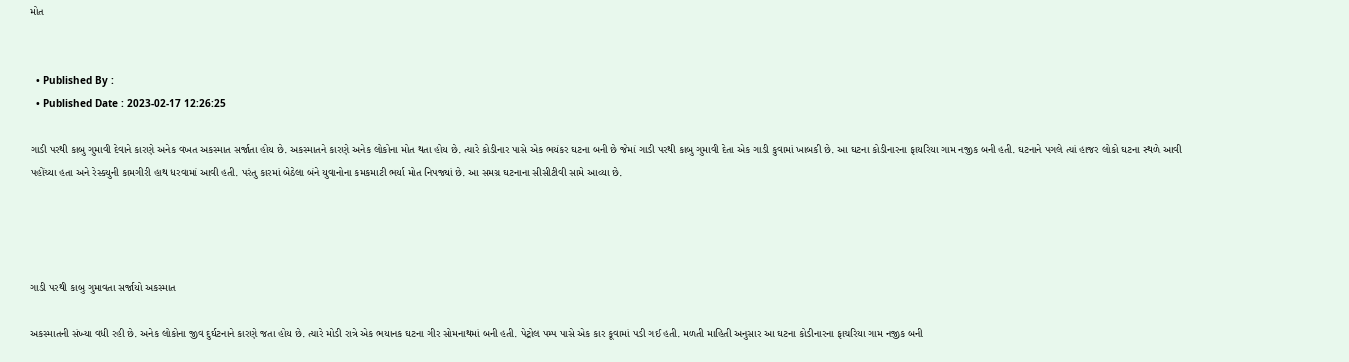મોત


  • Published By :
  • Published Date : 2023-02-17 12:26:25

ગાડી પરથી કાબુ ગુમાવી દેવાને કારણે અનેક વખત અકસ્માત સર્જાતા હોય છે. અકસ્માતને કારણે અનેક લોકોના મોત થતા હોય છે. ત્યારે કોડીનાર પાસે એક ભયંકર ઘટના બની છે જેમાં ગાડી પરથી કાબુ ગુમાવી દેતા એક ગાડી કુવામાં ખાબકી છે. આ ઘટના કોડીનારના ફાયરિયા ગામ નજીક બની હતી. ઘટનાને પગલે ત્યાં હાજર લોકો ઘટના સ્થળે આવી પહોંચ્યા હતા અને રેસ્કયુની કામગીરી હાથ ધરવામાં આવી હતી. પરંતુ કારમાં બેઠેલા બંને યુવાનોના કમકમાટી ભર્યા મોત નિપજ્યાં છે. આ સમગ્ર ઘટનાના સીસીટીવી સામે આવ્યા છે.




ગાડી પરથી કાબુ ગુમાવતા સર્જાયો અકસ્માત

અકસ્માતની સંખ્યા વધી રહી છે. અનેક લોકોના જીવ દુર્ઘટનાને કારણે જતા હોય છે. ત્યારે મોડી રાત્રે એક ભયાનક ઘટના ગીર સોમનાથમાં બની હતી. પેટ્રોલ પમ્પ પાસે એક કાર કૂવામાં પડી ગઈ હતી. મળતી માહિતી અનુસાર આ ઘટના કોડીનારના ફાચરિયા ગામ નજીક બની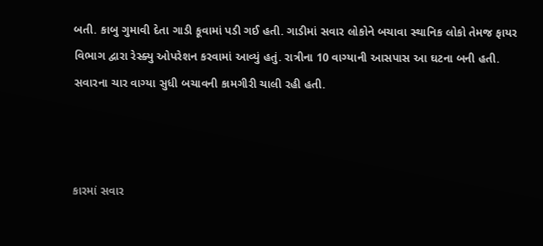બતી. કાબુ ગુમાવી દેતા ગાડી કૂવામાં પડી ગઈ હતી. ગાડીમાં સવાર લોકોને બચાવા સ્થાનિક લોકો તેમજ ફાયર વિભાગ દ્વારા રેસ્ક્યુ ઓપરેશન કરવામાં આવ્યું હતું. રાત્રીના 10 વાગ્યાની આસપાસ આ ઘટના બની હતી. સવારના ચાર વાગ્યા સુધી બચાવની કામગીરી ચાલી રહી હતી.



કારમાં સવાર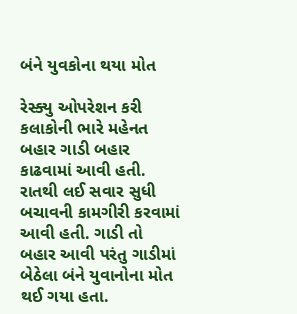બંને યુવકોના થયા મોત

રેસ્ક્યુ ઓપરેશન કરી કલાકોની ભારે મહેનત બહાર ગાડી બહાર કાઢવામાં આવી હતી. રાતથી લઈ સવાર સુધી બચાવની કામગીરી કરવામાં આવી હતી. ગાડી તો બહાર આવી પરંતુ ગાડીમાં બેઠેલા બંને યુવાનોના મોત થઈ ગયા હતા.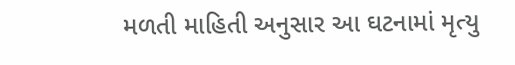મળતી માહિતી અનુસાર આ ઘટનામાં મૃત્યુ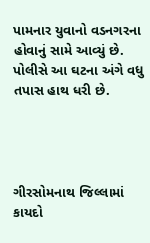પામનાર યુવાનો વડનગરના હોવાનું સામે આવ્યું છે. પોલીસે આ ઘટના અંગે વધુ તપાસ હાથ ધરી છે.




ગીરસોમનાથ જિલ્લામાં કાયદો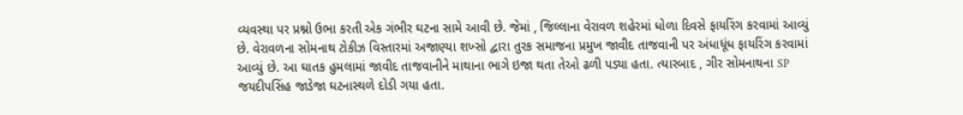વ્યવસ્થા પર પ્રશ્નો ઉભા કરતી એક ગંભીર ઘટના સામે આવી છે. જેમાં , જિલ્લાના વેરાવળ શહેરમાં ધોળા દિવસે ફાયરિંગ કરવામાં આવ્યું છે. વેરાવળના સોમનાથ ટોકીઝ વિસ્તારમાં અજાણ્યા શખ્સો દ્વારા તુરક સમાજના પ્રમુખ જાવીદ તાજવાની પર અંધાધૂંધ ફાયરિંગ કરવામાં આવ્યું છે. આ ઘાતક હુમલામાં જાવીદ તાજવાનીને માથાના ભાગે ઇજા થતા તેઓ ઢળી પડ્યા હતા. ત્યારબાદ , ગીર સોમનાથના SP જયદીપસિંહ જાડેજા ઘટનાસ્થળે દોડી ગયા હતા.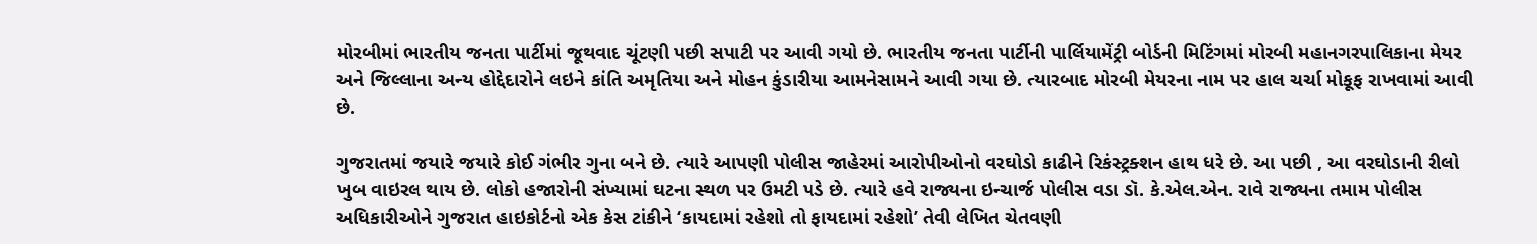મોરબીમાં ભારતીય જનતા પાર્ટીમાં જૂથવાદ ચૂંટણી પછી સપાટી પર આવી ગયો છે. ભારતીય જનતા પાર્ટીની પાર્લિયામેંટ્રી બોર્ડની મિટિંગમાં મોરબી મહાનગરપાલિકાના મેયર અને જિલ્લાના અન્ય હોદ્દેદારોને લઇને કાંતિ અમૃતિયા અને મોહન કુંડારીયા આમનેસામને આવી ગયા છે. ત્યારબાદ મોરબી મેયરના નામ પર હાલ ચર્ચા મોકૂફ રાખવામાં આવી છે.

ગુજરાતમાં જયારે જયારે કોઈ ગંભીર ગુના બને છે. ત્યારે આપણી પોલીસ જાહેરમાં આરોપીઓનો વરઘોડો કાઢીને રિકંસ્ટ્રક્શન હાથ ધરે છે. આ પછી , આ વરઘોડાની રીલો ખુબ વાઇરલ થાય છે. લોકો હજારોની સંખ્યામાં ઘટના સ્થળ પર ઉમટી પડે છે. ત્યારે હવે રાજ્યના ઇન્ચાર્જ પોલીસ વડા ડૉ. કે.એલ.એન. રાવે રાજ્યના તમામ પોલીસ અધિકારીઓને ગુજરાત હાઇકોર્ટનો એક કેસ ટાંકીને ‘કાયદામાં રહેશો તો ફાયદામાં રહેશો’ તેવી લેખિત ચેતવણી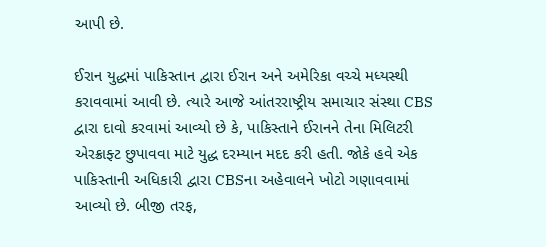આપી છે.

ઈરાન યુદ્ધમાં પાકિસ્તાન દ્વારા ઈરાન અને અમેરિકા વચ્ચે મધ્યસ્થી કરાવવામાં આવી છે. ત્યારે આજે આંતરરાષ્ટ્રીય સમાચાર સંસ્થા CBS દ્વારા દાવો કરવામાં આવ્યો છે કે, પાકિસ્તાને ઈરાનને તેના મિલિટરી એરક્રાફ્ટ છુપાવવા માટે યુદ્ધ દરમ્યાન મદદ કરી હતી. જોકે હવે એક પાકિસ્તાની અધિકારી દ્વારા CBSના અહેવાલને ખોટો ગણાવવામાં આવ્યો છે. બીજી તરફ,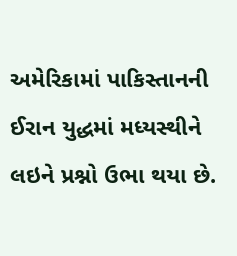અમેરિકામાં પાકિસ્તાનની ઈરાન યુદ્ધમાં મધ્યસ્થીને લઇને પ્રશ્નો ઉભા થયા છે.